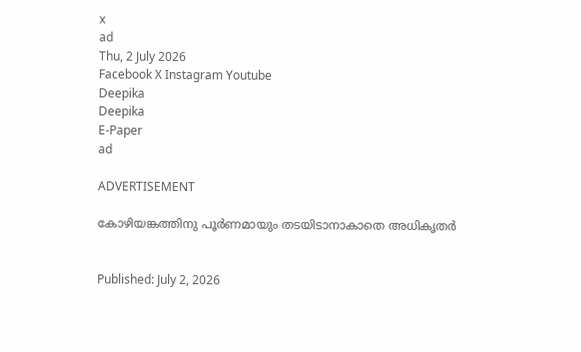x
ad
Thu, 2 July 2026
Facebook X Instagram Youtube
Deepika
Deepika
E-Paper
ad

ADVERTISEMENT

കോഴിയങ്കത്തിനു പൂർണമായും തടയിടാനാകാതെ അധികൃതർ


Published: July 2, 2026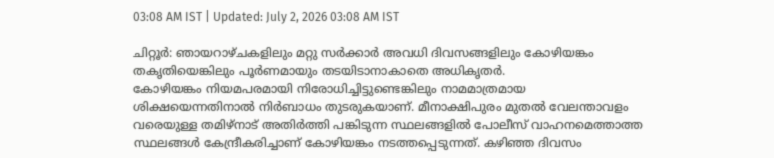03:08 AM IST | Updated: July 2, 2026 03:08 AM IST

ചിറ്റൂർ: ഞായറാഴ്ചകളിലും മറ്റു സർക്കാർ അവധി ദിവസങ്ങളിലും കോഴിയങ്കം തകൃതിയെങ്കിലും പൂർണമായും തടയിടാനാകാതെ അധികൃതർ.
കോഴിയങ്കം നിയമപരമായി നിരോധിച്ചിട്ടുണ്ടെങ്കിലും നാമമാത്രമായ ശിക്ഷയെന്നതിനാൽ നിർബാധം തുടരുകയാണ്. മീനാക്ഷിപുരം മുതൽ വേലന്താവളം വരെയുള്ള തമിഴ്നാട് അതിർത്തി പങ്കിടുന്ന സ്ഥലങ്ങളിൽ പോലീസ് വാഹനമെത്താത്ത സ്ഥലങ്ങൾ കേന്ദ്രീകരിച്ചാണ് കോഴിയങ്കം നടത്തപ്പെടുന്നത്. കഴിഞ്ഞ ദിവസം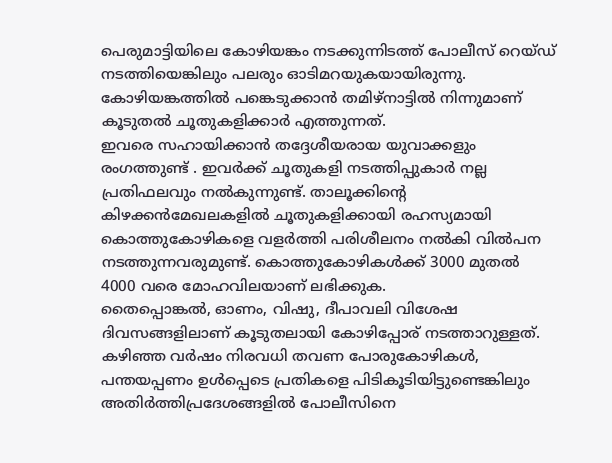പെരുമാട്ടിയിലെ കോഴിയങ്കം നടക്കുന്നിടത്ത് പോലീസ് റെയ്ഡ് നടത്തിയെങ്കിലും പലരും ഓടിമറയുകയായിരുന്നു. കോഴിയങ്കത്തിൽ പങ്കെടുക്കാൻ തമിഴ്‌നാട്ടിൽ നിന്നുമാണ് കൂടുതൽ ചൂതുകളിക്കാർ എത്തുന്നത്.
ഇവരെ സഹായിക്കാൻ തദ്ദേശീയരായ യുവാക്കളും രംഗത്തുണ്ട് . ഇവർക്ക് ചൂതുകളി നടത്തിപ്പുകാർ നല്ല പ്രതിഫലവും നൽകുന്നുണ്ട്. താലൂക്കിന്‍റെ കിഴക്കൻമേഖലകളിൽ ചൂതുകളിക്കായി രഹസ്യമായി കൊത്തുകോഴികളെ വളർത്തി പരിശീലനം നൽകി വിൽപന നടത്തുന്നവരുമുണ്ട്. കൊത്തുകോഴികൾക്ക് 3000 മുതൽ 4000 വരെ മോഹവിലയാണ് ലഭിക്കുക.
തൈപ്പൊങ്കൽ, ഓണം, വിഷു, ദീപാവലി വിശേഷ ദിവസങ്ങളിലാണ് കൂടുതലായി കോഴിപ്പോര് നടത്താറുള്ളത്. കഴിഞ്ഞ വർഷം നിരവധി തവണ പോരുകോഴികൾ, പന്തയപ്പണം ഉൾപ്പെടെ പ്രതികളെ പിടികൂടി‍യിട്ടുണ്ടെങ്കിലും അതിർത്തിപ്രദേശങ്ങളിൽ പോലീസിനെ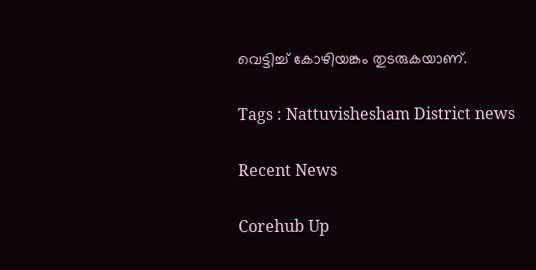വെട്ടിച്ച് കോഴിയങ്കം തുടരുകയാണ്.

Tags : Nattuvishesham District news

Recent News

Corehub Up